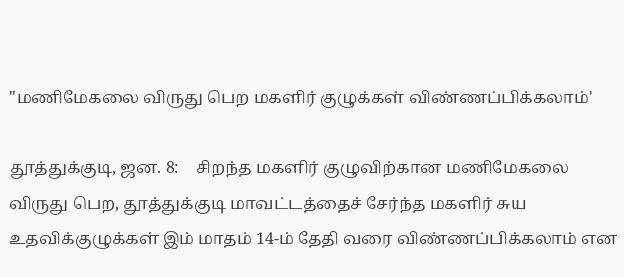"மணிமேகலை விருது பெற மகளிர் குழுக்கள் விண்ணப்பிக்கலாம்'

தூத்துக்குடி, ஜன. 8:    சிறந்த மகளிர் குழுவிற்கான மணிமேகலை விருது பெற, தூத்துக்குடி மாவட்டத்தைச் சேர்ந்த மகளிர் சுய உதவிக்குழுக்கள் இம் மாதம் 14-ம் தேதி வரை விண்ணப்பிக்கலாம் என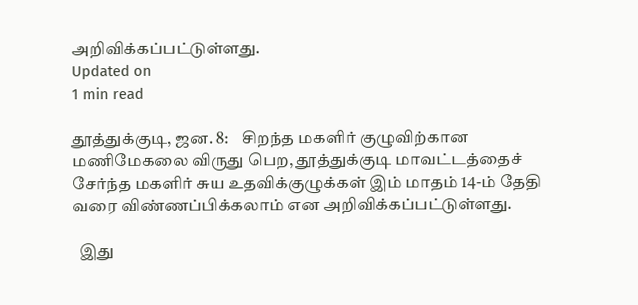அறிவிக்கப்பட்டுள்ளது.
Updated on
1 min read

தூத்துக்குடி, ஜன. 8:    சிறந்த மகளிர் குழுவிற்கான மணிமேகலை விருது பெற, தூத்துக்குடி மாவட்டத்தைச் சேர்ந்த மகளிர் சுய உதவிக்குழுக்கள் இம் மாதம் 14-ம் தேதி வரை விண்ணப்பிக்கலாம் என அறிவிக்கப்பட்டுள்ளது.

  இது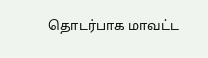தொடர்பாக மாவட்ட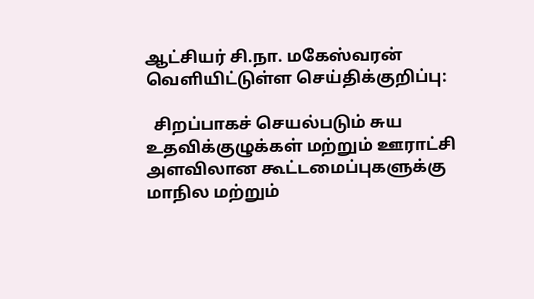ஆட்சியர் சி.நா. மகேஸ்வரன் வெளியிட்டுள்ள செய்திக்குறிப்பு:

  சிறப்பாகச் செயல்படும் சுய உதவிக்குழுக்கள் மற்றும் ஊராட்சி அளவிலான கூட்டமைப்புகளுக்கு மாநில மற்றும்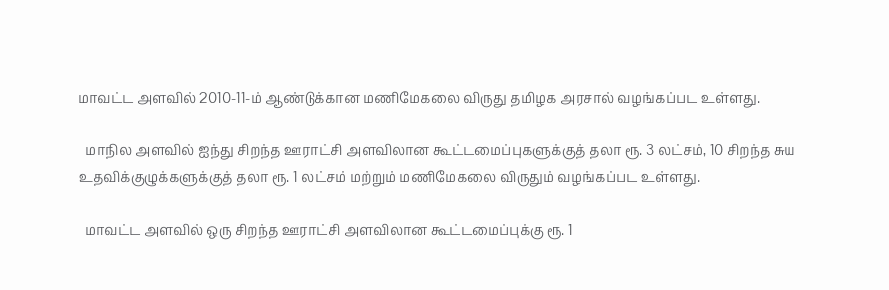மாவட்ட அளவில் 2010-11-ம் ஆண்டுக்கான மணிமேகலை விருது தமிழக அரசால் வழங்கப்பட உள்ளது.

  மாநில அளவில் ஐந்து சிறந்த ஊராட்சி அளவிலான கூட்டமைப்புகளுக்குத் தலா ரூ. 3 லட்சம், 10 சிறந்த சுய உதவிக்குழுக்களுக்குத் தலா ரூ. 1 லட்சம் மற்றும் மணிமேகலை விருதும் வழங்கப்பட உள்ளது.

  மாவட்ட அளவில் ஒரு சிறந்த ஊராட்சி அளவிலான கூட்டமைப்புக்கு ரூ. 1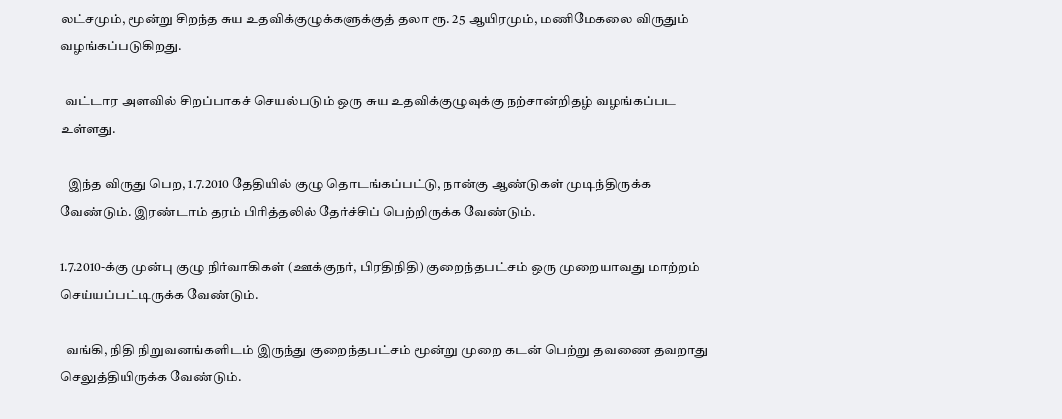லட்சமும், மூன்று சிறந்த சுய உதவிக்குழுக்களுக்குத் தலா ரூ. 25 ஆயிரமும், மணிமேகலை விருதும் வழங்கப்படுகிறது.

  வட்டார அளவில் சிறப்பாகச் செயல்படும் ஒரு சுய உதவிக்குழுவுக்கு நற்சான்றிதழ் வழங்கப்பட உள்ளது.

   இந்த விருது பெற, 1.7.2010 தேதியில் குழு தொடங்கப்பட்டு, நான்கு ஆண்டுகள் முடிந்திருக்க வேண்டும். இரண்டாம் தரம் பிரித்தலில் தேர்ச்சிப் பெற்றிருக்க வேண்டும்.

1.7.2010-க்கு முன்பு குழு நிர்வாகிகள் (ஊக்குநர், பிரதிநிதி) குறைந்தபட்சம் ஒரு முறையாவது மாற்றம் செய்யப்பட்டிருக்க வேண்டும்.

  வங்கி, நிதி நிறுவனங்களிடம் இருந்து குறைந்தபட்சம் மூன்று முறை கடன் பெற்று தவணை தவறாது செலுத்தியிருக்க வேண்டும்.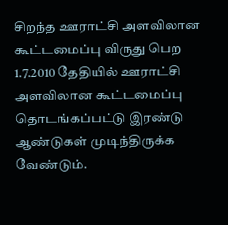சிறந்த ஊராட்சி அளவிலான கூட்டமைப்பு விருது பெற 1.7.2010 தேதியில் ஊராட்சி அளவிலான கூட்டமைப்பு தொடங்கப்பட்டு இரண்டு ஆண்டுகள் முடிந்திருக்க வேண்டும்.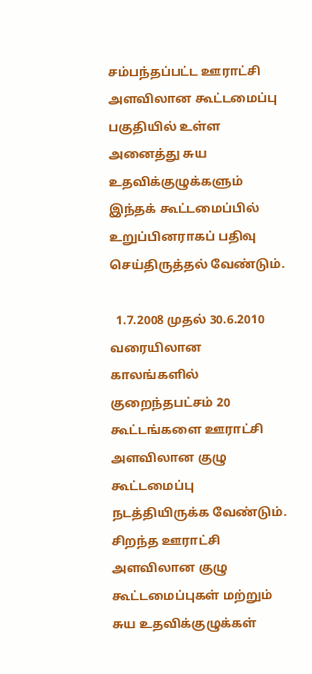சம்பந்தப்பட்ட ஊராட்சி அளவிலான கூட்டமைப்பு பகுதியில் உள்ள அனைத்து சுய உதவிக்குழுக்களும் இந்தக் கூட்டமைப்பில் உறுப்பினராகப் பதிவு செய்திருத்தல் வேண்டும்.

  1.7.2008 முதல் 30.6.2010 வரையிலான காலங்களில் குறைந்தபட்சம் 20 கூட்டங்களை ஊராட்சி அளவிலான குழு கூட்டமைப்பு நடத்தியிருக்க வேண்டும். சிறந்த ஊராட்சி அளவிலான குழு கூட்டமைப்புகள் மற்றும் சுய உதவிக்குழுக்கள்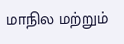மாநில மற்றும்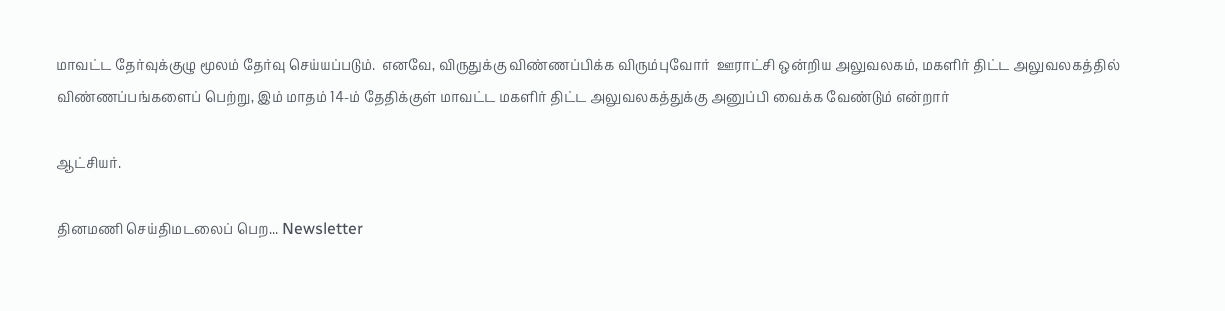மாவட்ட தேர்வுக்குழு மூலம் தேர்வு செய்யப்படும்.  எனவே, விருதுக்கு விண்ணப்பிக்க விரும்புவோர்  ஊராட்சி ஒன்றிய அலுவலகம், மகளிர் திட்ட அலுவலகத்தில் விண்ணப்பங்களைப் பெற்று, இம் மாதம் 14-ம் தேதிக்குள் மாவட்ட மகளிர் திட்ட அலுவலகத்துக்கு அனுப்பி வைக்க வேண்டும் என்றார்

ஆட்சியர்.

தினமணி செய்திமடலைப் பெற... Newsletter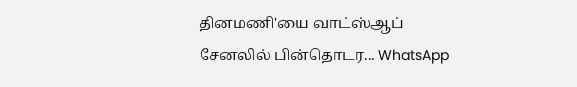தினமணி'யை வாட்ஸ்ஆப் சேனலில் பின்தொடர... WhatsApp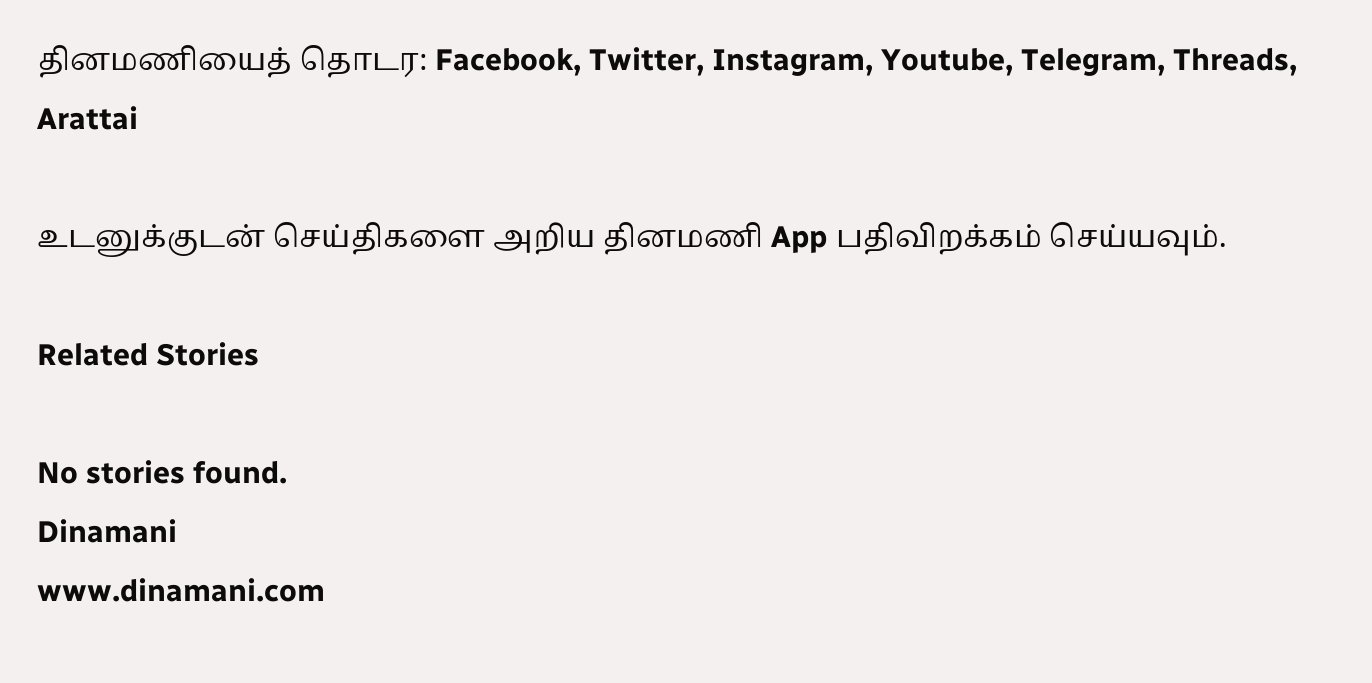தினமணியைத் தொடர: Facebook, Twitter, Instagram, Youtube, Telegram, Threads, Arattai

உடனுக்குடன் செய்திகளை அறிய தினமணி App பதிவிறக்கம் செய்யவும்.

Related Stories

No stories found.
Dinamani
www.dinamani.com